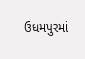ઉધમપુરમાં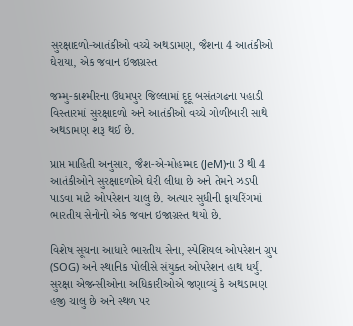સુરક્ષાદળો-આતંકીઓ વચ્ચે અથડામણ, જૈશના 4 આતંકીઓ ઘેરાયા, એક જવાન ઇજાગ્રસ્ત

જમ્મુ-કાશ્મીરના ઉધમપુર જિલ્લામાં દૂદૂ બસંતગઢના પહાડી વિસ્તારમાં સુરક્ષાદળો અને આતંકીઓ વચ્ચે ગોળીબારી સાથે અથડામણ શરૂ થઈ છે.

પ્રાપ્ત માહિતી અનુસાર, જૈશ-એ-મોહમ્મદ (JeM)ના 3 થી 4 આતંકીઓને સુરક્ષાદળોએ ઘેરી લીધા છે અને તેમને ઝડપી પાડવા માટે ઓપરેશન ચાલુ છે. અત્યાર સુધીની ફાયરિંગમાં ભારતીય સેનોનો એક જવાન ઇજાગ્રસ્ત થયો છે.

વિશેષ સૂચના આધારે ભારતીય સેના, સ્પેશિયલ ઓપરેશન ગ્રુપ (SOG) અને સ્થાનિક પોલીસે સંયુક્ત ઓપરેશન હાથ ધર્યું. સુરક્ષા એજન્સીઓના અધિકારીઓએ જણાવ્યું કે અથડામણ હજી ચાલુ છે અને સ્થળ પર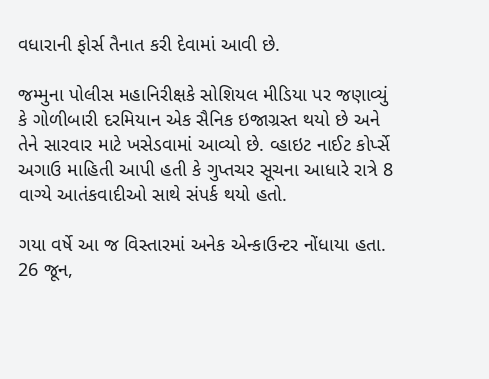વધારાની ફોર્સ તૈનાત કરી દેવામાં આવી છે.

જમ્મુના પોલીસ મહાનિરીક્ષકે સોશિયલ મીડિયા પર જણાવ્યું કે ગોળીબારી દરમિયાન એક સૈનિક ઇજાગ્રસ્ત થયો છે અને તેને સારવાર માટે ખસેડવામાં આવ્યો છે. વ્હાઇટ નાઈટ કોર્પ્સે અગાઉ માહિતી આપી હતી કે ગુપ્તચર સૂચના આધારે રાત્રે 8 વાગ્યે આતંકવાદીઓ સાથે સંપર્ક થયો હતો.

ગયા વર્ષે આ જ વિસ્તારમાં અનેક એન્કાઉન્ટર નોંધાયા હતા. 26 જૂન,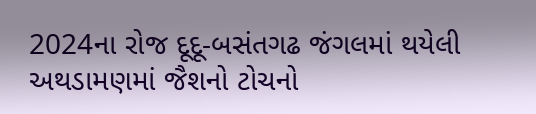2024ના રોજ દૂદૂ-બસંતગઢ જંગલમાં થયેલી અથડામણમાં જૈશનો ટોચનો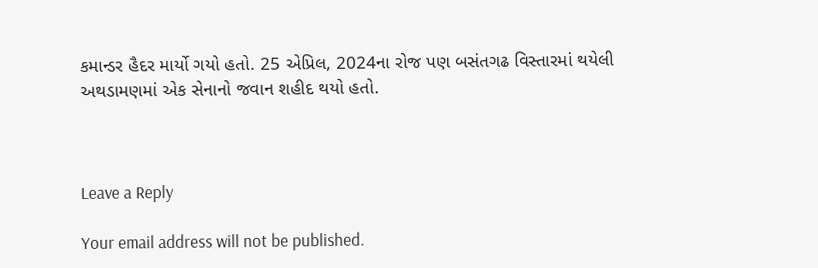કમાન્ડર હૈદર માર્યો ગયો હતો. 25 એપ્રિલ, 2024ના રોજ પણ બસંતગઢ વિસ્તારમાં થયેલી અથડામણમાં એક સેનાનો જવાન શહીદ થયો હતો.



Leave a Reply

Your email address will not be published.